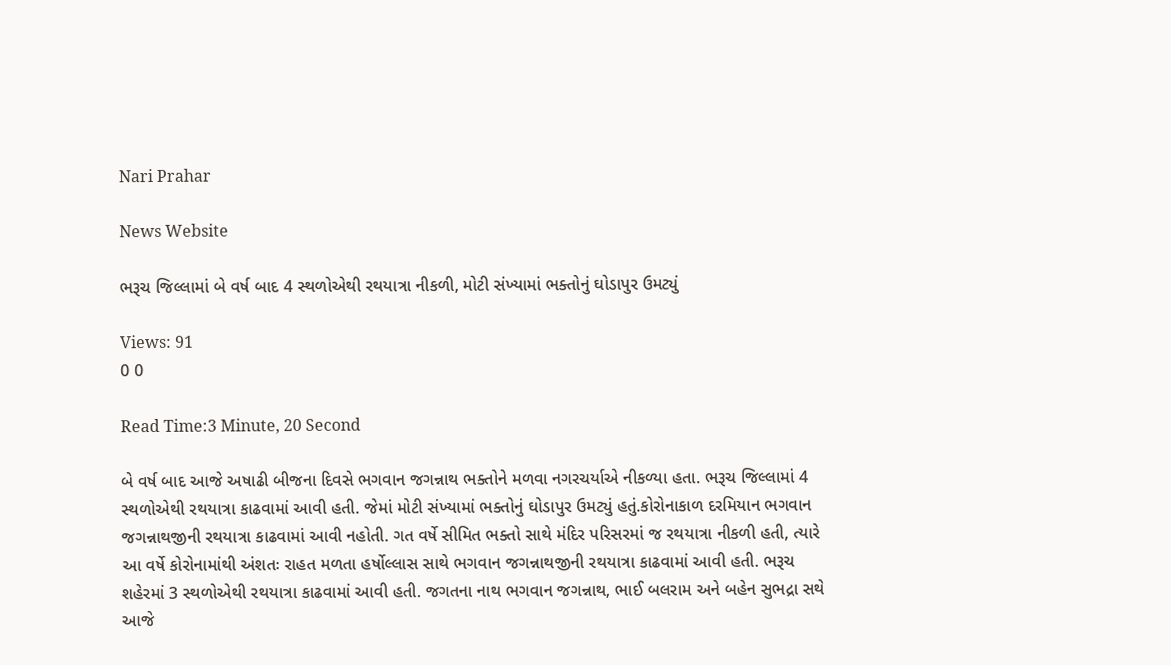Nari Prahar

News Website

ભરૂચ જિલ્લામાં બે વર્ષ બાદ 4 સ્થળોએથી રથયાત્રા નીકળી, મોટી સંખ્યામાં ભક્તોનું ઘોડાપુર ઉમટ્યું

Views: 91
0 0

Read Time:3 Minute, 20 Second

બે વર્ષ બાદ આજે અષાઢી બીજના દિવસે ભગવાન જગન્નાથ ભક્તોને મળવા નગરચર્યાએ નીકળ્યા હતા. ભરૂચ જિલ્લામાં 4 સ્થળોએથી રથયાત્રા કાઢવામાં આવી હતી. જેમાં મોટી સંખ્યામાં ભક્તોનું ઘોડાપુર ઉમટ્યું હતું.કોરોનાકાળ દરમિયાન ભગવાન જગન્નાથજીની રથયાત્રા કાઢવામાં આવી નહોતી. ગત વર્ષે સીમિત ભક્તો સાથે મંદિર પરિસરમાં જ રથયાત્રા નીકળી હતી, ત્યારે આ વર્ષે કોરોનામાંથી અંશતઃ રાહત મળતા હર્ષોલ્લાસ સાથે ભગવાન જગન્નાથજીની રથયાત્રા કાઢવામાં આવી હતી. ભરૂચ શહેરમાં 3 સ્થળોએથી રથયાત્રા કાઢવામાં આવી હતી. જગતના નાથ ભગવાન જગન્નાથ, ભાઈ બલરામ અને બહેન સુભદ્રા સથે આજે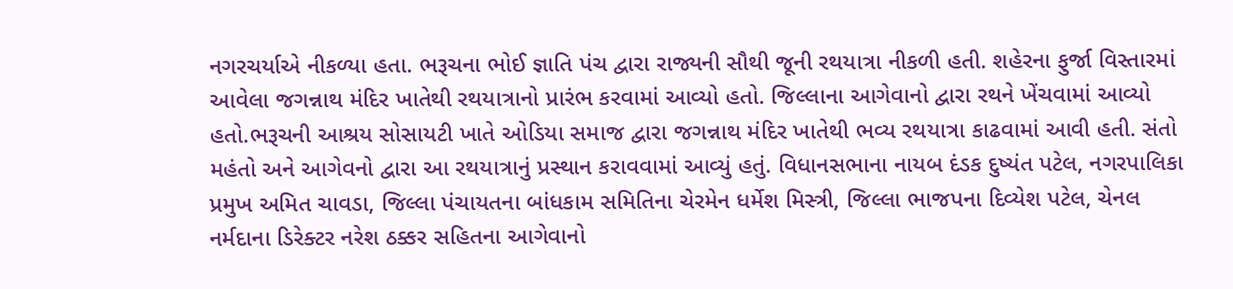નગરચર્યાએ નીકળ્યા હતા. ભરૂચના ભોઈ જ્ઞાતિ પંચ દ્વારા રાજ્યની સૌથી જૂની રથયાત્રા નીકળી હતી. શહેરના ફુર્જા વિસ્તારમાં આવેલા જગન્નાથ મંદિર ખાતેથી રથયાત્રાનો પ્રારંભ કરવામાં આવ્યો હતો. જિલ્લાના આગેવાનો દ્વારા રથને ખેંચવામાં આવ્યો હતો.ભરૂચની આશ્રય સોસાયટી ખાતે ઓડિયા સમાજ દ્વારા જગન્નાથ મંદિર ખાતેથી ભવ્ય રથયાત્રા કાઢવામાં આવી હતી. સંતો મહંતો અને આગેવનો દ્વારા આ રથયાત્રાનું પ્રસ્થાન કરાવવામાં આવ્યું હતું. વિધાનસભાના નાયબ દંડક દુષ્યંત પટેલ, નગરપાલિકા પ્રમુખ અમિત ચાવડા, જિલ્લા પંચાયતના બાંધકામ સમિતિના ચેરમેન ધર્મેશ મિસ્ત્રી, જિલ્લા ભાજપના દિવ્યેશ પટેલ, ચેનલ નર્મદાના ડિરેક્ટર નરેશ ઠક્કર સહિતના આગેવાનો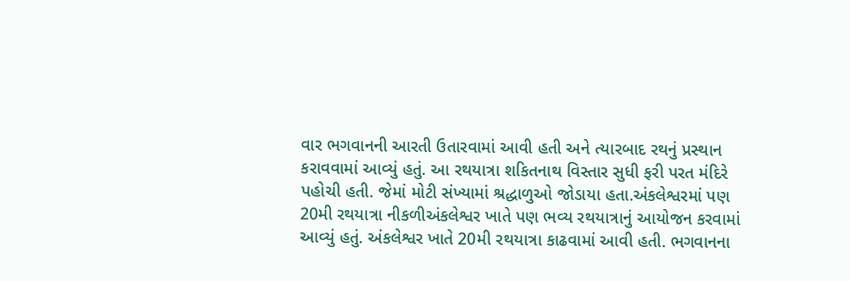વાર ભગવાનની આરતી ઉતારવામાં આવી હતી અને ત્યારબાદ રથનું પ્રસ્થાન કરાવવામાં આવ્યું હતું. આ રથયાત્રા શકિતનાથ વિસ્તાર સુધી ફરી પરત મંદિરે પહોચી હતી. જેમાં મોટી સંખ્યામાં શ્રદ્ધાળુઓ જોડાયા હતા.અંકલેશ્વરમાં પણ 20મી રથયાત્રા નીકળીઅંકલેશ્વર ખાતે પણ ભવ્ય રથયાત્રાનું આયોજન કરવામાં આવ્યું હતું. અંકલેશ્વર ખાતે 20મી રથયાત્રા કાઢવામાં આવી હતી. ભગવાનના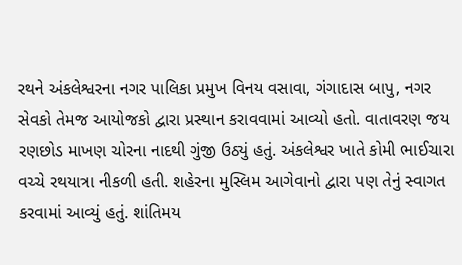રથને અંકલેશ્વરના નગર પાલિકા પ્રમુખ વિનય વસાવા, ગંગાદાસ બાપુ, નગર સેવકો તેમજ આયોજકો દ્વારા પ્રસ્થાન કરાવવામાં આવ્યો હતો. વાતાવરણ જય રણછોડ માખણ ચોરના નાદથી ગુંજી ઉઠ્યું હતું. અંકલેશ્વર ખાતે કોમી ભાઈચારા વચ્ચે રથયાત્રા નીકળી હતી. શહેરના મુસ્લિમ આગેવાનો દ્વારા પણ તેનું સ્વાગત કરવામાં આવ્યું હતું. શાંતિમય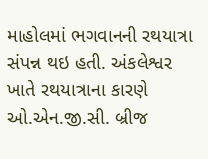માહોલમાં ભગવાનની રથયાત્રા સંપન્ન થઇ હતી. અંકલેશ્વર ખાતે રથયાત્રાના કારણે ઓ.એન.જી.સી. બ્રીજ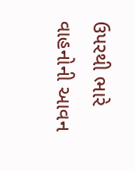ઉપરથી ભારે વાહનોની આવન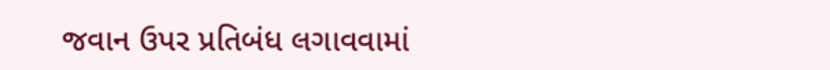જવાન ઉપર પ્રતિબંધ લગાવવામાં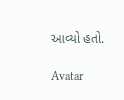આવ્યો હતો.

Avatar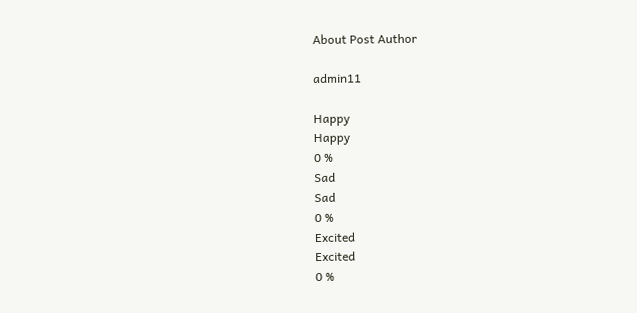About Post Author

admin11

Happy
Happy
0 %
Sad
Sad
0 %
Excited
Excited
0 %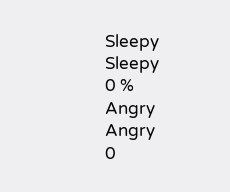Sleepy
Sleepy
0 %
Angry
Angry
0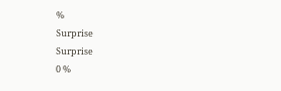%
Surprise
Surprise
0 %